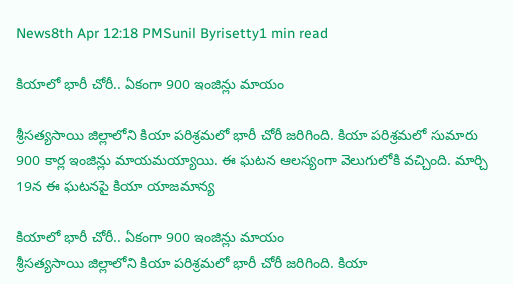News8th Apr 12:18 PMSunil Byrisetty1 min read

కియాలో భారీ చోరీ.. ఏకంగా 900 ఇంజిన్లు మాయం

శ్రీసత్యసాయి జిల్లాలోని కియా పరిశ్రమలో భారీ చోరీ జరిగింది. కియా పరిశ్రమలో సుమారు 900 కార్ల ఇంజిన్లు మాయమయ్యాయి. ఈ ఘటన ఆలస్యంగా వెలుగులోకి వచ్చింది. మార్చి 19న ఈ ఘటనపై కియా యాజమాన్య

కియాలో భారీ చోరీ.. ఏకంగా 900 ఇంజిన్లు మాయం
శ్రీసత్యసాయి జిల్లాలోని కియా పరిశ్రమలో భారీ చోరీ జరిగింది. కియా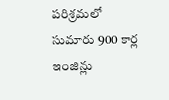పరిశ్రమలో సుమారు 900 కార్ల ఇంజిన్లు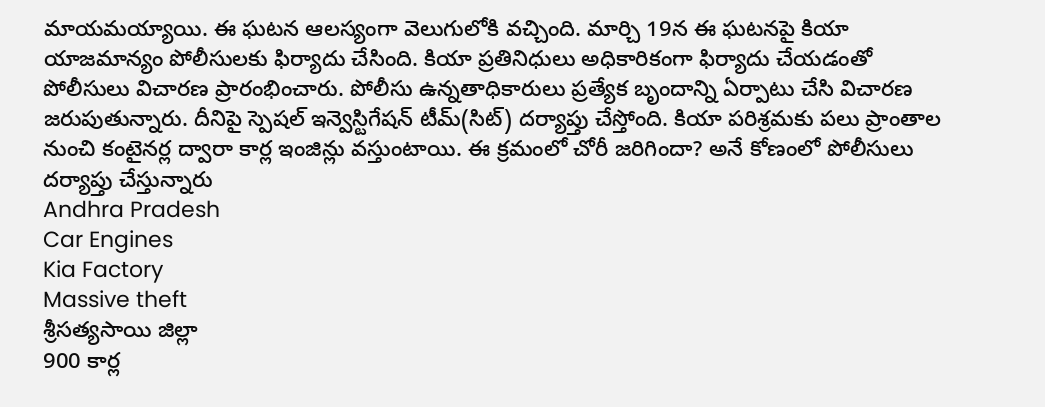మాయమయ్యాయి. ఈ ఘటన ఆలస్యంగా వెలుగులోకి వచ్చింది. మార్చి 19న ఈ ఘటనపై కియా యాజమాన్యం పోలీసులకు ఫిర్యాదు చేసింది. కియా ప్రతినిధులు అధికారికంగా ఫిర్యాదు చేయడంతో పోలీసులు విచారణ ప్రారంభించారు. పోలీసు ఉన్నతాధికారులు ప్రత్యేక బృందాన్ని ఏర్పాటు చేసి విచారణ జరుపుతున్నారు. దీనిపై స్పెషల్ ఇన్వెస్టిగేషన్ టీమ్(సిట్) దర్యాప్తు చేస్తోంది. కియా పరిశ్రమకు పలు ప్రాంతాల నుంచి కంటైనర్ల ద్వారా కార్ల ఇంజిన్లు వస్తుంటాయి. ఈ క్రమంలో చోరీ జరిగిందా? అనే కోణంలో పోలీసులు దర్యాప్తు చేస్తున్నారు
Andhra Pradesh
Car Engines
Kia Factory
Massive theft
శ్రీసత్యసాయి జిల్లా
900 కార్ల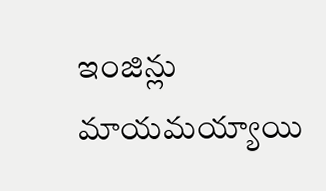ఇంజిన్లు మాయమయ్యాయి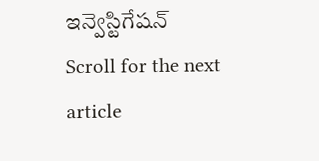ఇన్వెస్టిగేషన్
Scroll for the next article